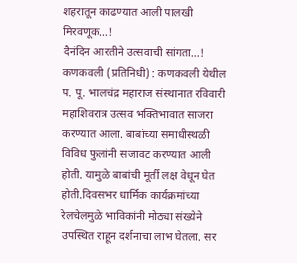शहरातून काढण्यात आली पालखी मिरवणूक…!
दैनंदिन आरतीने उत्सवाची सांगता…!
कणकवली (प्रतिनिधी) : कणकवली येथील प. पू. भालचंद्र महाराज संस्थानात रविवारी महाशिवरात्र उत्सव भक्तिभावात साजरा करण्यात आला. बाबांच्या समाधीस्थळी विविध फुलांनी सजावट करण्यात आली होती. यामुळे बाबांची मूर्ती लक्ष वेधून घेत होती.दिवसभर धार्मिक कार्यक्रमांच्या रेलचेलमुळे भाविकांनी मोठ्या संख्येने उपस्थित राहून दर्शनाचा लाभ घेतला. सर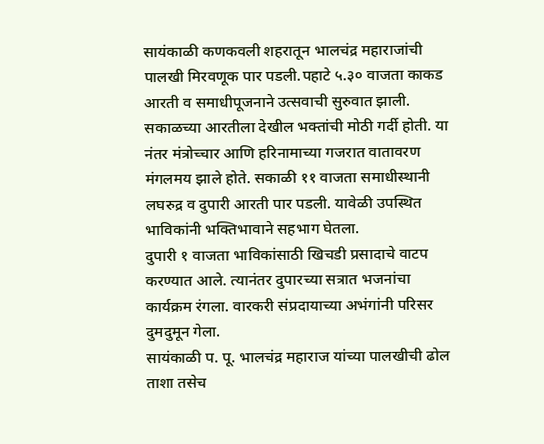सायंकाळी कणकवली शहरातून भालचंद्र महाराजांची पालखी मिरवणूक पार पडली.पहाटे ५.३० वाजता काकड आरती व समाधीपूजनाने उत्सवाची सुरुवात झाली. सकाळच्या आरतीला देखील भक्तांची मोठी गर्दी होती. या नंतर मंत्रोच्चार आणि हरिनामाच्या गजरात वातावरण मंगलमय झाले होते. सकाळी ११ वाजता समाधीस्थानी लघरुद्र व दुपारी आरती पार पडली. यावेळी उपस्थित भाविकांनी भक्तिभावाने सहभाग घेतला.
दुपारी १ वाजता भाविकांसाठी खिचडी प्रसादाचे वाटप करण्यात आले. त्यानंतर दुपारच्या सत्रात भजनांचा कार्यक्रम रंगला. वारकरी संप्रदायाच्या अभंगांनी परिसर दुमदुमून गेला.
सायंकाळी प. पू. भालचंद्र महाराज यांच्या पालखीची ढोल ताशा तसेच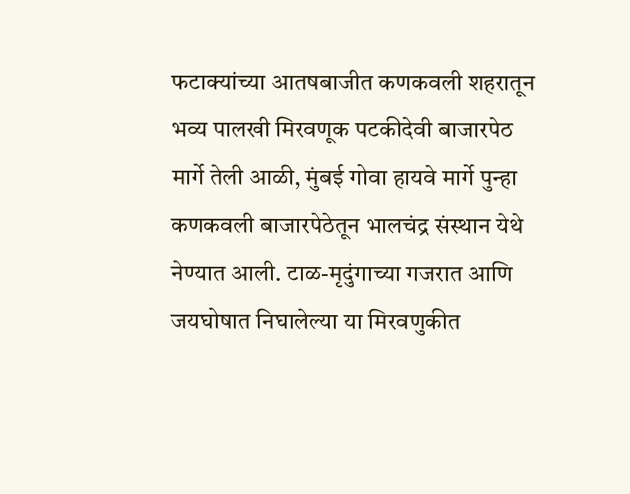फटाक्यांच्या आतषबाजीत कणकवली शहरातून भव्य पालखी मिरवणूक पटकीदेवी बाजारपेठ मार्गे तेली आळी, मुंबई गोवा हायवे मार्गे पुन्हा कणकवली बाजारपेठेतून भालचंद्र संस्थान येथे नेण्यात आली. टाळ-मृदुंगाच्या गजरात आणि जयघोषात निघालेल्या या मिरवणुकीत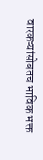वारकऱ्यांसोबतच भाविक भक्त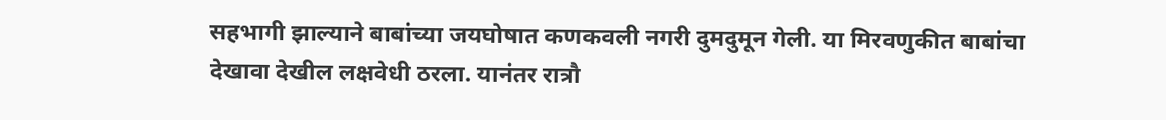सहभागी झाल्याने बाबांच्या जयघोषात कणकवली नगरी दुमदुमून गेली. या मिरवणुकीत बाबांचा देखावा देखील लक्षवेधी ठरला. यानंतर रात्रौ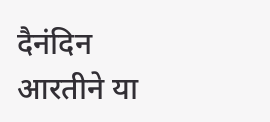दैनंदिन आरतीने या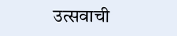उत्सवाची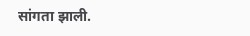सांगता झाली.